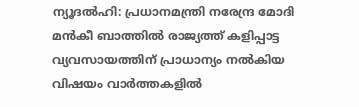ന്യൂദല്‍ഹി: പ്രധാനമന്ത്രി നരേന്ദ്ര മോദി മന്‍കീ ബാത്തില്‍ രാജ്യത്ത് കളിപ്പാട്ട വ്യവസായത്തിന് പ്രാധാന്യം നല്‍കിയ വിഷയം വാര്‍ത്തകളില്‍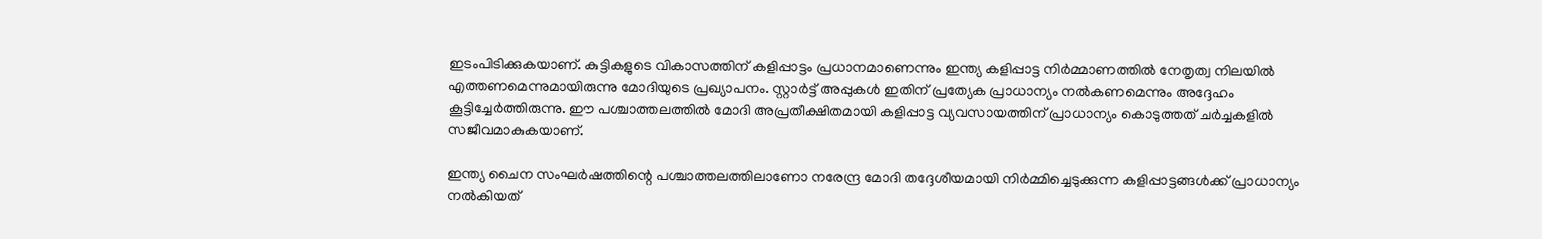ഇടംപിടിക്കുകയാണ്. കുട്ടികളുടെ വികാസത്തിന് കളിപ്പാട്ടം പ്രധാനമാണെന്നും ഇന്ത്യ കളിപ്പാട്ട നിര്‍മ്മാണത്തില്‍ നേതൃത്വ നിലയില്‍ എത്തണമെന്നുമായിരുന്നു മോദിയുടെ പ്രഖ്യാപനം. സ്റ്റാര്‍ട്ട് അപ്പുകള്‍ ഇതിന് പ്രത്യേക പ്രാധാന്യം നല്‍കണമെന്നും അദ്ദേഹം കൂട്ടിച്ചേര്‍ത്തിരുന്നു. ഈ പശ്ചാത്തലത്തില്‍ മോദി അപ്രതീക്ഷിതമായി കളിപ്പാട്ട വ്യവസായത്തിന് പ്രാധാന്യം കൊടുത്തത് ചര്‍ച്ചകളില്‍ സജീവമാകുകയാണ്.

ഇന്ത്യ ചൈന സംഘര്‍ഷത്തിന്റെ പശ്ചാത്തലത്തിലാണോ നരേന്ദ്ര മോദി തദ്ദേശീയമായി നിര്‍മ്മിച്ചെടുക്കുന്ന കളിപ്പാട്ടങ്ങള്‍ക്ക് പ്രാധാന്യം നല്‍കിയത്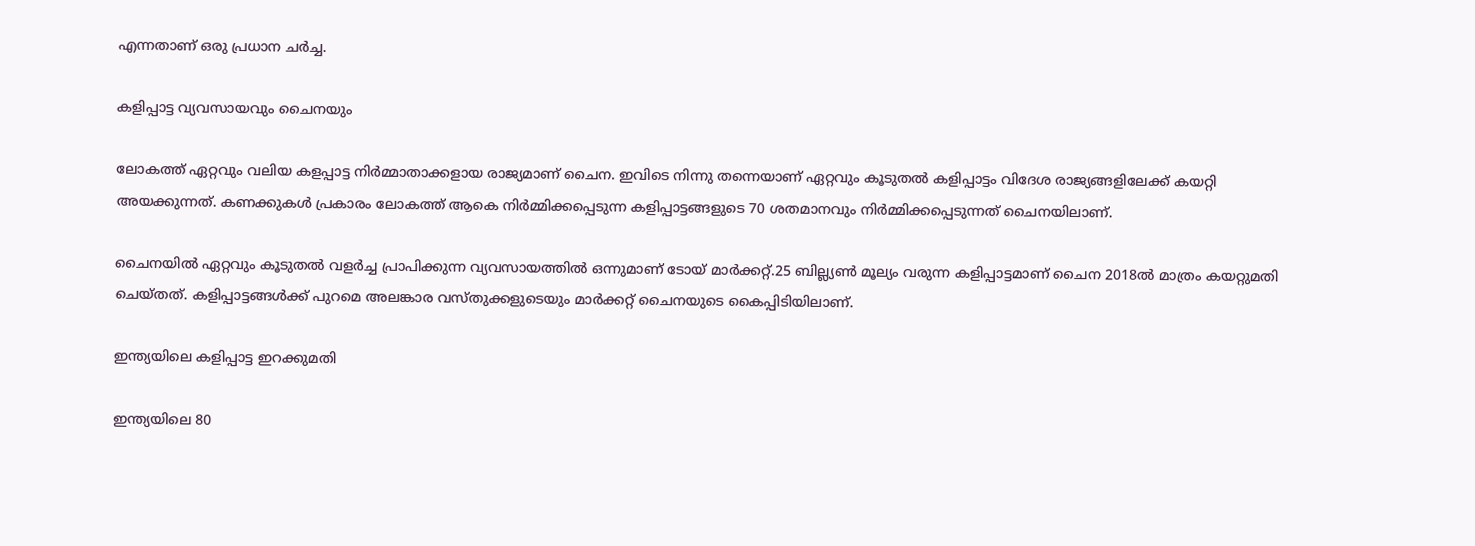എന്നതാണ് ഒരു പ്രധാന ചര്‍ച്ച.

കളിപ്പാട്ട വ്യവസായവും ചൈനയും

ലോകത്ത് ഏറ്റവും വലിയ കളപ്പാട്ട നിര്‍മ്മാതാക്കളായ രാജ്യമാണ് ചൈന. ഇവിടെ നിന്നു തന്നെയാണ് ഏറ്റവും കൂടുതല്‍ കളിപ്പാട്ടം വിദേശ രാജ്യങ്ങളിലേക്ക് കയറ്റി അയക്കുന്നത്. കണക്കുകള്‍ പ്രകാരം ലോകത്ത് ആകെ നിര്‍മ്മിക്കപ്പെടുന്ന കളിപ്പാട്ടങ്ങളുടെ 70 ശതമാനവും നിര്‍മ്മിക്കപ്പെടുന്നത് ചൈനയിലാണ്.

ചൈനയില്‍ ഏറ്റവും കൂടുതല്‍ വളര്‍ച്ച പ്രാപിക്കുന്ന വ്യവസായത്തില്‍ ഒന്നുമാണ് ടോയ് മാര്‍ക്കറ്റ്.25 ബില്ല്യണ്‍ മൂല്യം വരുന്ന കളിപ്പാട്ടമാണ് ചൈന 2018ല്‍ മാത്രം കയറ്റുമതി ചെയ്തത്. കളിപ്പാട്ടങ്ങള്‍ക്ക് പുറമെ അലങ്കാര വസ്തുക്കളുടെയും മാര്‍ക്കറ്റ് ചൈനയുടെ കൈപ്പിടിയിലാണ്.

ഇന്ത്യയിലെ കളിപ്പാട്ട ഇറക്കുമതി

ഇന്ത്യയിലെ 80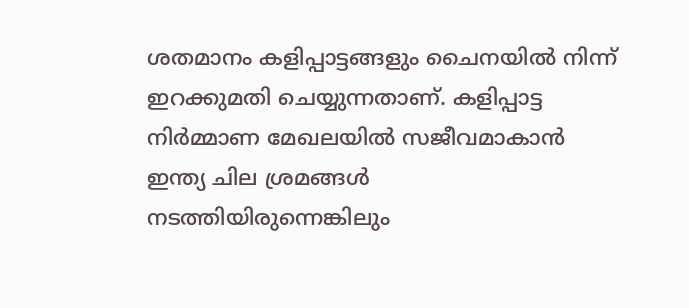ശതമാനം കളിപ്പാട്ടങ്ങളും ചൈനയില്‍ നിന്ന് ഇറക്കുമതി ചെയ്യുന്നതാണ്. കളിപ്പാട്ട നിര്‍മ്മാണ മേഖലയില്‍ സജീവമാകാന്‍ ഇന്ത്യ ചില ശ്രമങ്ങള്‍ നടത്തിയിരുന്നെങ്കിലും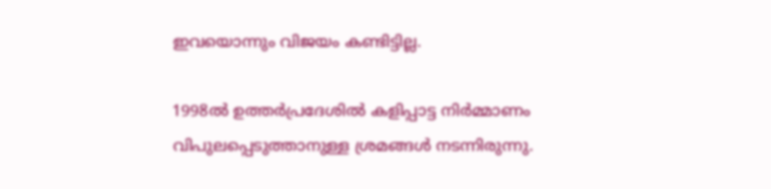ഇവയൊന്നും വിജയം കണ്ടിട്ടില്ല.

1998ല്‍ ഉത്തര്‍പ്രദേശില്‍ കളിപ്പാട്ട നിര്‍മ്മാണം വിപുലപ്പെടുത്താനുള്ള ശ്രമങ്ങള്‍ നടന്നിരുന്നു.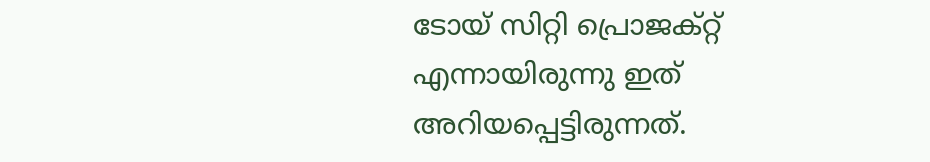ടോയ് സിറ്റി പ്രൊജക്റ്റ് എന്നായിരുന്നു ഇത് അറിയപ്പെട്ടിരുന്നത്.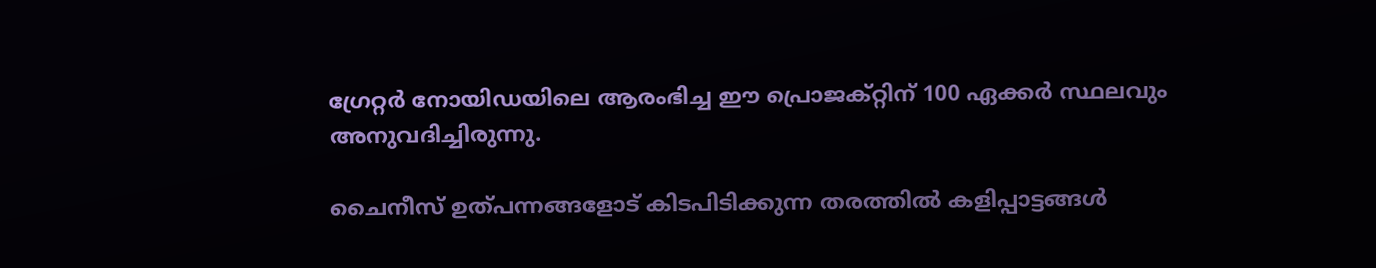ഗ്രേറ്റര്‍ നോയിഡയിലെ ആരംഭിച്ച ഈ പ്രൊജക്റ്റിന് 100 ഏക്കര്‍ സ്ഥലവും അനുവദിച്ചിരുന്നു.

ചൈനീസ് ഉത്പന്നങ്ങളോട് കിടപിടിക്കുന്ന തരത്തില്‍ കളിപ്പാട്ടങ്ങള്‍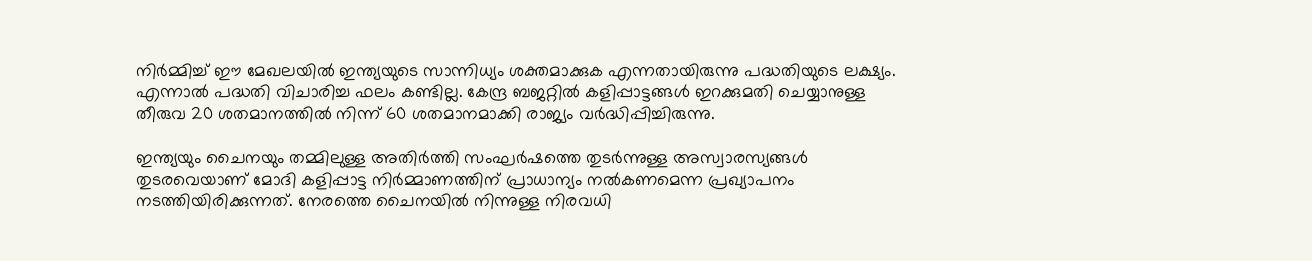നിര്‍മ്മിച്ച് ഈ മേഖലയില്‍ ഇന്ത്യയുടെ സാന്നിധ്യം ശക്തമാക്കുക എന്നതായിരുന്നു പദ്ധതിയുടെ ലക്ഷ്യം. എന്നാല്‍ പദ്ധതി വിചാരിച്ച ഫലം കണ്ടില്ല. കേന്ദ്ര ബജറ്റില്‍ കളിപ്പാട്ടങ്ങള്‍ ഇറക്കുമതി ചെയ്യാനുള്ള തീരുവ 20 ശതമാനത്തില്‍ നിന്ന് 60 ശതമാനമാക്കി രാജ്യം വര്‍ദ്ധിപ്പിച്ചിരുന്നു.

ഇന്ത്യയും ചൈനയും തമ്മിലുള്ള അതിര്‍ത്തി സംഘര്‍ഷത്തെ തുടര്‍ന്നുള്ള അസ്വാരസ്യങ്ങള്‍ തുടരവെയാണ് മോദി കളിപ്പാട്ട നിര്‍മ്മാണത്തിന് പ്രാധാന്യം നല്‍കണമെന്ന പ്രഖ്യാപനം നടത്തിയിരിക്കുന്നത്. നേരത്തെ ചൈനയില്‍ നിന്നുള്ള നിരവധി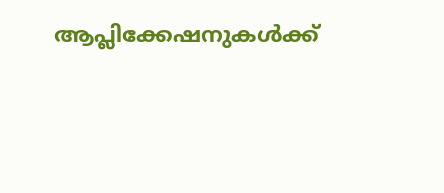ആപ്ലിക്കേഷനുകള്‍ക്ക്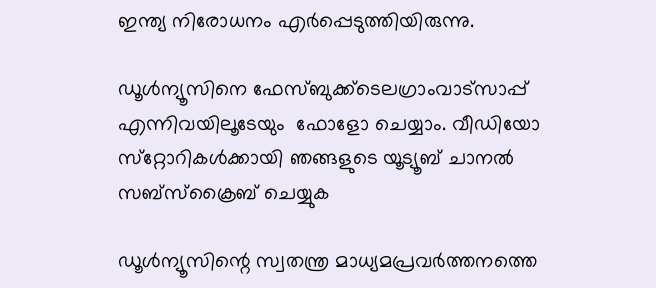ഇന്ത്യ നിരോധനം എര്‍പ്പെടുത്തിയിരുന്നു.

ഡൂള്‍ന്യൂസിനെ ഫേസ്ബുക്ക്ടെലഗ്രാംവാട്‌സാപ്പ് എന്നിവയിലൂടേയും  ഫോളോ ചെയ്യാം. വീഡിയോ സ്‌റ്റോറികള്‍ക്കായി ഞങ്ങളുടെ യൂട്യൂബ് ചാനല്‍ സബ്‌സ്‌ക്രൈബ് ചെയ്യുക

ഡൂള്‍ന്യൂസിന്റെ സ്വതന്ത്ര മാധ്യമപ്രവര്‍ത്തനത്തെ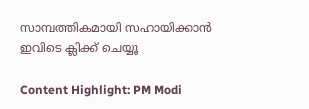സാമ്പത്തികമായി സഹായിക്കാന്‍ ഇവിടെ ക്ലിക്ക് ചെയ്യൂ

Content Highlight: PM Modi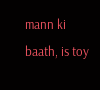mann ki baath, is toy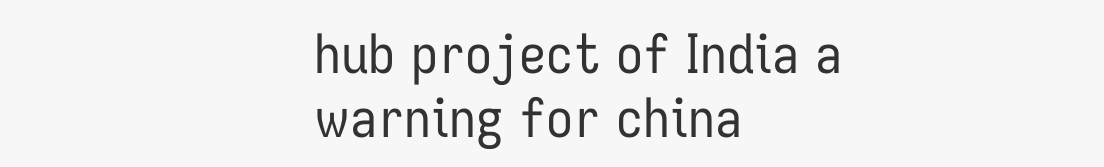hub project of India a warning for china